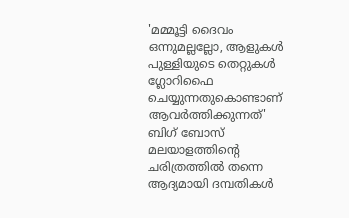'മമ്മൂട്ടി ദൈവം ഒന്നുമല്ലല്ലോ, ആളുകൾ പുള്ളിയുടെ തെറ്റുകൾ ഗ്ലോറിഫൈ ചെയ്യുന്നതുകൊണ്ടാണ് ആവർത്തിക്കുന്നത്'
ബിഗ് ബോസ് മലയാളത്തിന്റെ ചരിത്രത്തിൽ തന്നെ ആദ്യമായി ദമ്പതികൾ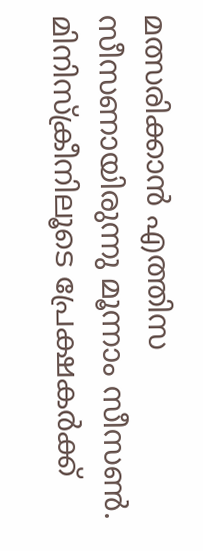മത്സരിക്കാൻ എത്തിസ സീസണായിരുന്നു മൂന്നാം സീസൺ. മിനിസ്ക്രീനിലൂടെ പ്രേക്ഷകർക്ക്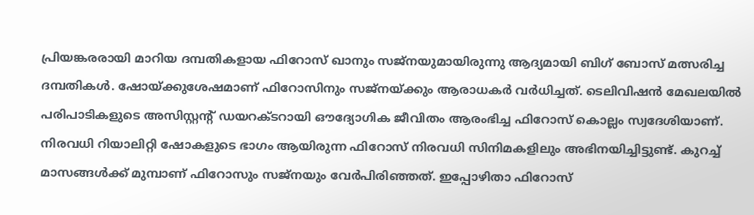പ്രിയങ്കരരായി മാറിയ ദമ്പതികളായ ഫിറോസ് ഖാനും സജ്നയുമായിരുന്നു ആദ്യമായി ബിഗ് ബോസ് മത്സരിച്ച ദമ്പതികൾ. ഷോയ്ക്കുശേഷമാണ് ഫിറോസിനും സജ്നയ്ക്കും ആരാധകർ വർധിച്ചത്. ടെലിവിഷൻ മേഖലയിൽ പരിപാടികളുടെ അസിസ്റ്റന്റ് ഡയറക്ടറായി ഔദ്യോഗിക ജീവിതം ആരംഭിച്ച ഫിറോസ് കൊല്ലം സ്വദേശിയാണ്.
നിരവധി റിയാലിറ്റി ഷോകളുടെ ഭാഗം ആയിരുന്ന ഫിറോസ് നിരവധി സിനിമകളിലും അഭിനയിച്ചിട്ടുണ്ട്. കുറച്ച് മാസങ്ങൾക്ക് മുമ്പാണ് ഫിറോസും സജ്നയും വേർപിരിഞ്ഞത്. ഇപ്പോഴിതാ ഫിറോസ്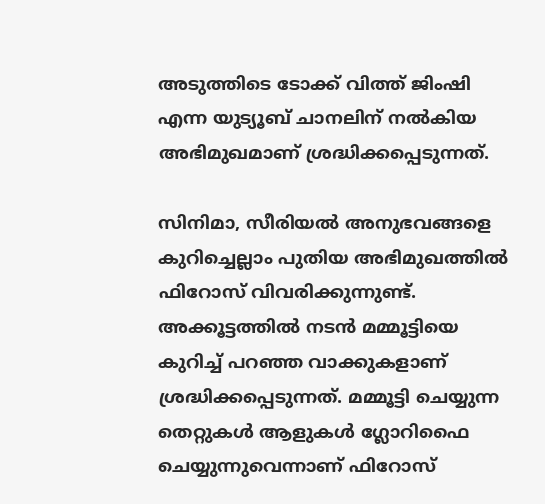അടുത്തിടെ ടോക്ക് വിത്ത് ജിംഷി എന്ന യുട്യൂബ് ചാനലിന് നൽകിയ അഭിമുഖമാണ് ശ്രദ്ധിക്കപ്പെടുന്നത്.

സിനിമാ, സീരിയൽ അനുഭവങ്ങളെ കുറിച്ചെല്ലാം പുതിയ അഭിമുഖത്തിൽ ഫിറോസ് വിവരിക്കുന്നുണ്ട്. അക്കൂട്ടത്തിൽ നടൻ മമ്മൂട്ടിയെ കുറിച്ച് പറഞ്ഞ വാക്കുകളാണ് ശ്രദ്ധിക്കപ്പെടുന്നത്. മമ്മൂട്ടി ചെയ്യുന്ന തെറ്റുകൾ ആളുകൾ ഗ്ലോറിഫൈ ചെയ്യുന്നുവെന്നാണ് ഫിറോസ്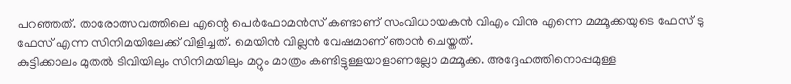പറഞ്ഞത്. താരോത്സവത്തിലെ എന്റെ പെർഫോമൻസ് കണ്ടാണ് സംവിധായകൻ വിഎം വിനു എന്നെ മമ്മൂക്കയുടെ ഫേസ് ടു ഫേസ് എന്ന സിനിമയിലേക്ക് വിളിച്ചത്. മെയിൻ വില്ലൻ വേഷമാണ് ഞാൻ ചെയ്തത്.
കുട്ടിക്കാലം മുതൽ ടിവിയിലും സിനിമയിലും മറ്റും മാത്രം കണ്ടിട്ടുള്ളയാളാണല്ലോ മമ്മൂക്ക. അദ്ദേഹത്തിനൊപ്പമുള്ള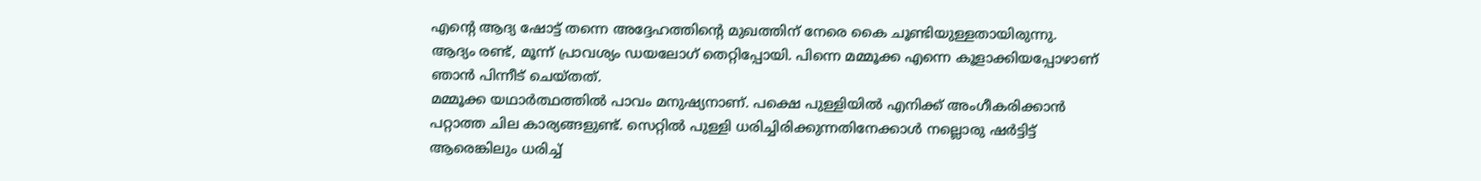എന്റെ ആദ്യ ഷോട്ട് തന്നെ അദ്ദേഹത്തിന്റെ മുഖത്തിന് നേരെ കൈ ചൂണ്ടിയുള്ളതായിരുന്നു. ആദ്യം രണ്ട്, മൂന്ന് പ്രാവശ്യം ഡയലോഗ് തെറ്റിപ്പോയി. പിന്നെ മമ്മൂക്ക എന്നെ കൂളാക്കിയപ്പോഴാണ് ഞാൻ പിന്നീട് ചെയ്തത്.
മമ്മൂക്ക യഥാർത്ഥത്തിൽ പാവം മനുഷ്യനാണ്. പക്ഷെ പുള്ളിയിൽ എനിക്ക് അംഗീകരിക്കാൻ പറ്റാത്ത ചില കാര്യങ്ങളുണ്ട്. സെറ്റിൽ പുള്ളി ധരിച്ചിരിക്കുന്നതിനേക്കാൾ നല്ലൊരു ഷർട്ടിട്ട് ആരെങ്കിലും ധരിച്ച്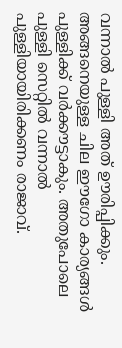വന്നാൽ പുള്ളി അത് ഊരിപ്പിക്കും. അങ്ങനെയുള്ള ചില ഈഗോ കാര്യങ്ങൾ പുള്ളിക്ക് വർക്കൗട്ടാകും. അതുപോലെ പുള്ളി സെറ്റിൽ വന്നാൽ പുള്ളിയായിരിക്കണം രാജാവ്.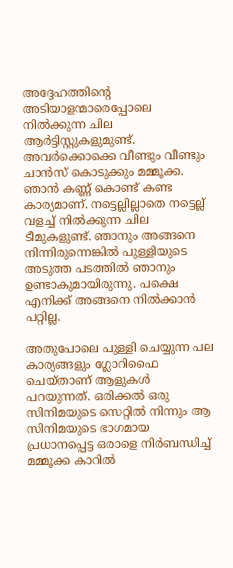അദ്ദേഹത്തിന്റെ അടിയാളന്മാരെപ്പോലെ നിൽക്കുന്ന ചില ആർട്ടിസ്റ്റുകളുമുണ്ട്. അവർക്കൊക്കെ വീണ്ടും വീണ്ടും ചാൻസ് കൊടുക്കും മമ്മൂക്ക. ഞാൻ കണ്ണ് കൊണ്ട് കണ്ട കാര്യമാണ്. നട്ടെല്ലില്ലാതെ നട്ടെല്ല് വളച്ച് നിൽക്കുന്ന ചില ടീമുകളുണ്ട്. ഞാനും അങ്ങനെ നിന്നിരുന്നെങ്കിൽ പുള്ളിയുടെ അടുത്ത പടത്തിൽ ഞാനും ഉണ്ടാകുമായിരുന്നു. പക്ഷെ എനിക്ക് അങ്ങനെ നിൽക്കാൻ പറ്റില്ല.

അതുപോലെ പുള്ളി ചെയ്യുന്ന പല കാര്യങ്ങളും ഗ്ലോറിഫൈ ചെയ്താണ് ആളുകൾ പറയുന്നത്. ഒരിക്കൽ ഒരു സിനിമയുടെ സെറ്റിൽ നിന്നും ആ സിനിമയുടെ ഭാഗമായ പ്രധാനപ്പെട്ട ഒരാളെ നിർബന്ധിച്ച് മമ്മൂക്ക കാറിൽ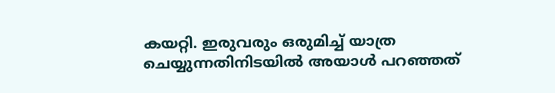കയറ്റി. ഇരുവരും ഒരുമിച്ച് യാത്ര ചെയ്യുന്നതിനിടയിൽ അയാൾ പറഞ്ഞത്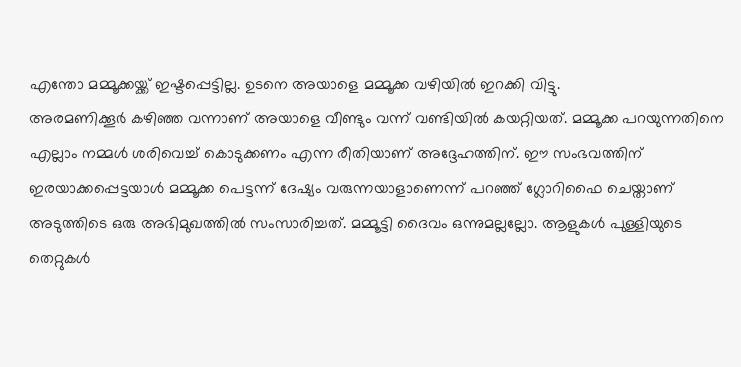എന്തോ മമ്മൂക്കയ്ക്ക് ഇഷ്ടപ്പെട്ടില്ല. ഉടനെ അയാളെ മമ്മൂക്ക വഴിയിൽ ഇറക്കി വിട്ടു.
അരമണിക്കൂർ കഴിഞ്ഞ വന്നാണ് അയാളെ വീണ്ടും വന്ന് വണ്ടിയിൽ കയറ്റിയത്. മമ്മൂക്ക പറയുന്നതിനെ എല്ലാം നമ്മൾ ശരിവെച്ച് കൊടുക്കണം എന്ന രീതിയാണ് അദ്ദേഹത്തിന്. ഈ സംഭവത്തിന് ഇരയാക്കപ്പെട്ടയാൾ മമ്മൂക്ക പെട്ടന്ന് ദേഷ്യം വരുന്നയാളാണെന്ന് പറഞ്ഞ് ഗ്ലോറിഫൈ ചെയ്താണ് അടുത്തിടെ ഒരു അഭിമുഖത്തിൽ സംസാരിച്ചത്. മമ്മൂട്ടി ദൈവം ഒന്നുമല്ലല്ലോ. ആളുകൾ പുള്ളിയുടെ തെറ്റുകൾ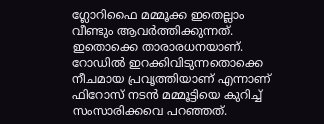ഗ്ലോറിഫൈ മമ്മൂക്ക ഇതെല്ലാം വീണ്ടും ആവർത്തിക്കുന്നത്.
ഇതൊക്കെ താരാരധനയാണ്. റോഡിൽ ഇറക്കിവിടുന്നതൊക്കെ നീചമായ പ്രവൃത്തിയാണ് എന്നാണ് ഫിറോസ് നടൻ മമ്മൂട്ടിയെ കുറിച്ച് സംസാരിക്കവെ പറഞ്ഞത്.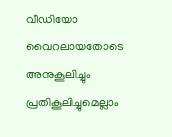വീഡിയോ വൈറലായതോടെ അനുകൂലിച്ചും പ്രതികൂലിച്ചുമെല്ലാം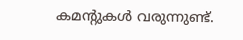കമന്റുകൾ വരുന്നുണ്ട്.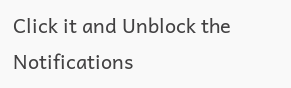Click it and Unblock the Notifications